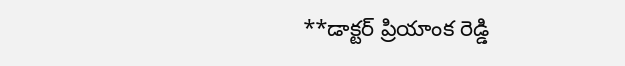**డాక్టర్ ప్రియాంక రెడ్డి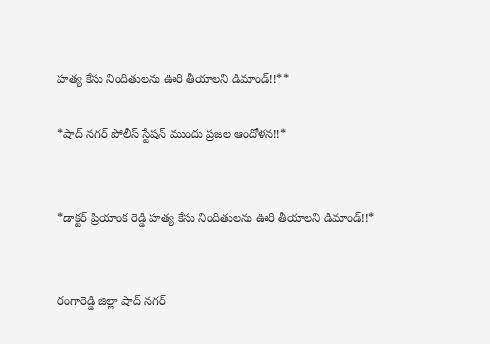హత్య కేసు నిందితులను ఊరి తీయాలని డిమాండ్!!**

*షాద్ నగర్ పోలీస్ స్టేషన్ ముందు ప్రజల ఆందోళన!!*


*డాక్టర్ ప్రియాంక రెడ్డి హత్య కేసు నిందితులను ఊరి తీయాలని డిమాండ్!!*


రంగారెడ్డి జిల్లా షాద్ నగర్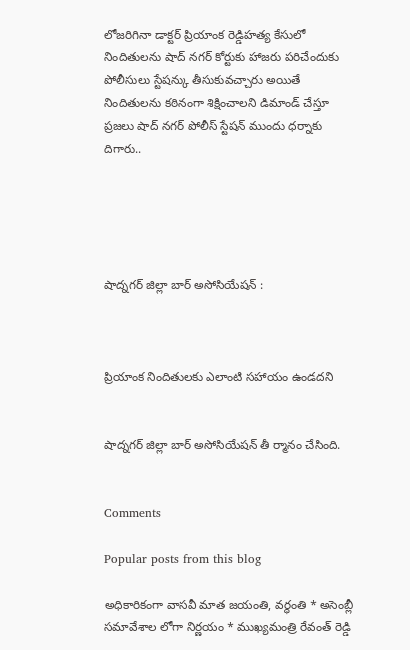లోజరిగినా డాక్టర్ ప్రియాంక రెడ్డిహత్య కేసులో నిందితులను షాద్ నగర్ కోర్టుకు హాజరు పరిచేందుకు పోలీసులు స్టేషన్కు తీసుకువచ్చారు అయితే నిందితులను కఠినంగా శిక్షించాలని డిమాండ్ చేస్తూ ప్రజలు షాద్ నగర్ పోలీస్ స్టేషన్ ముందు ధర్నాకు దిగారు..





షాద్నగర్ జిల్లా బార్ అసోసియేషన్ :



ప్రియాంక నిందితులకు ఎలాంటి సహాయం ఉండదని


షాద్నగర్ జిల్లా బార్ అసోసియేషన్ తీ ర్మానం చేసింది.


Comments

Popular posts from this blog

అధికారికంగా వాసవీ మాత జయంతి, వర్ధంతి * అసెంబ్లీ సమావేశాల లోగా నిర్ణయం * ముఖ్యమంత్రి రేవంత్ రెడ్డి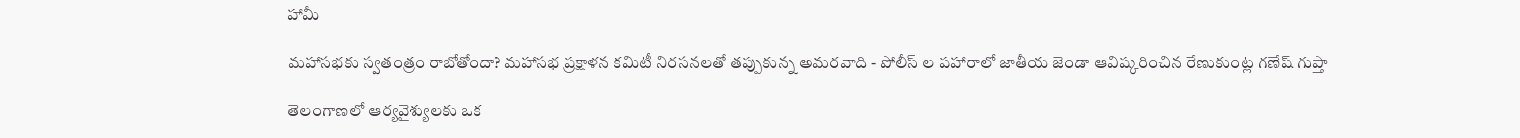హామీ

మహాసభకు స్వతంత్రం రాబోతోందా? మహాసభ ప్రక్షాళన కమిటీ నిరసనలతో తప్పుకున్న అమరవాది - పోలీస్ ల పహారాలో జాతీయ జెండా ఆవిష్కరించిన రేణుకుంట్ల గణేష్ గుప్తా

తెలంగాణలో ఆర్యవైశ్యులకు ఒక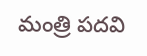మంత్రి పదవి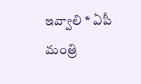ఇవ్వాలి * ఏపీ మంత్రి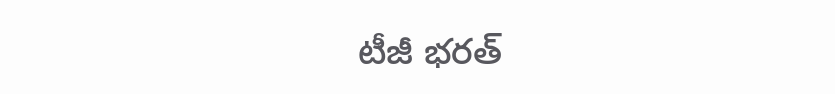టీజీ భరత్